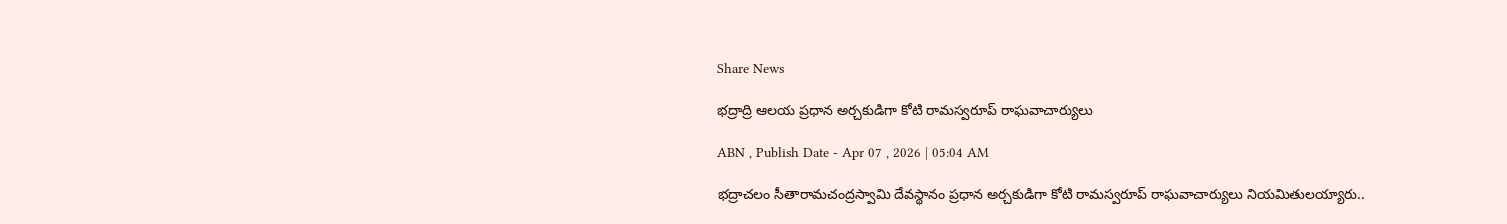Share News

భద్రాద్రి ఆలయ ప్రధాన అర్చకుడిగా కోటి రామస్వరూప్‌ రాఘవాచార్యులు

ABN , Publish Date - Apr 07 , 2026 | 05:04 AM

భద్రాచలం సీతారామచంద్రస్వామి దేవస్థానం ప్రధాన అర్చకుడిగా కోటి రామస్వరూప్‌ రాఘవాచార్యులు నియమితులయ్యారు..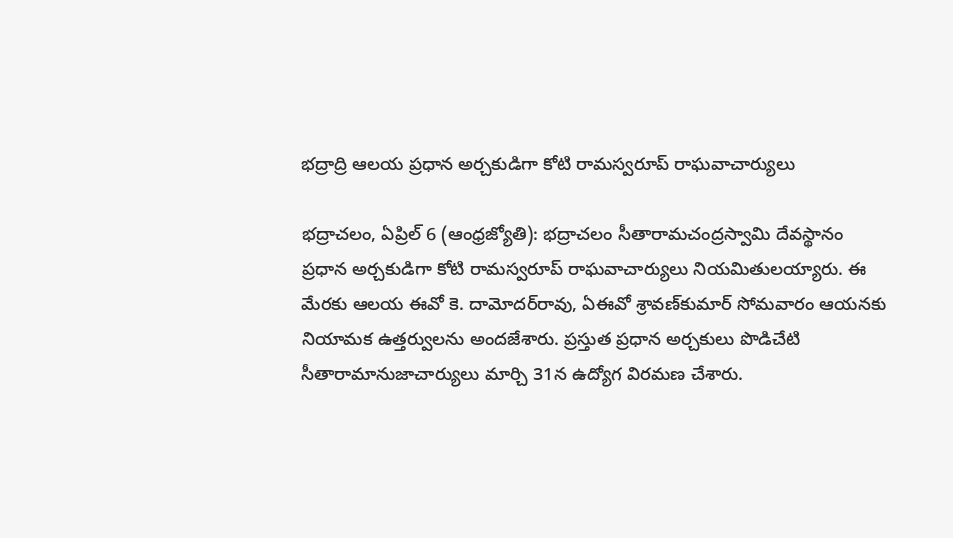భద్రాద్రి ఆలయ ప్రధాన అర్చకుడిగా కోటి రామస్వరూప్‌ రాఘవాచార్యులు

భద్రాచలం, ఏప్రిల్‌ 6 (ఆంధ్రజ్యోతి): భద్రాచలం సీతారామచంద్రస్వామి దేవస్థానం ప్రధాన అర్చకుడిగా కోటి రామస్వరూప్‌ రాఘవాచార్యులు నియమితులయ్యారు. ఈ మేరకు ఆలయ ఈవో కె. దామోదర్‌రావు, ఏఈవో శ్రావణ్‌కుమార్‌ సోమవారం ఆయనకు నియామక ఉత్తర్వులను అందజేశారు. ప్రస్తుత ప్రధాన అర్చకులు పొడిచేటి సీతారామానుజాచార్యులు మార్చి 31న ఉద్యోగ విరమణ చేశారు.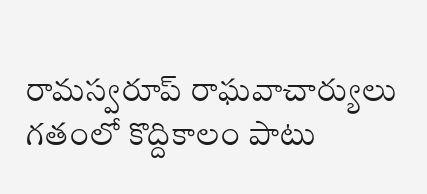రామస్వరూప్‌ రాఘవాచార్యులు గతంలో కొద్దికాలం పాటు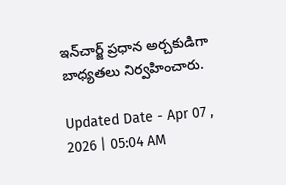ఇన్‌చార్జ్‌ ప్రధాన అర్చకుడిగా బాధ్యతలు నిర్వహించారు.

Updated Date - Apr 07 , 2026 | 05:04 AM